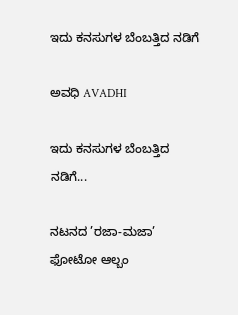ಇದು ಕನಸುಗಳ ಬೆಂಬತ್ತಿದ ನಡಿಗೆ‍

ಅವಧಿ AVADHI

ಇದು ಕನಸುಗಳ ಬೆಂಬತ್ತಿದ ನಡಿಗೆ...

ನಟನದ ’ರಜಾ-ಮಜಾ’ ಫೋಟೋ ಆಲ್ಬಂ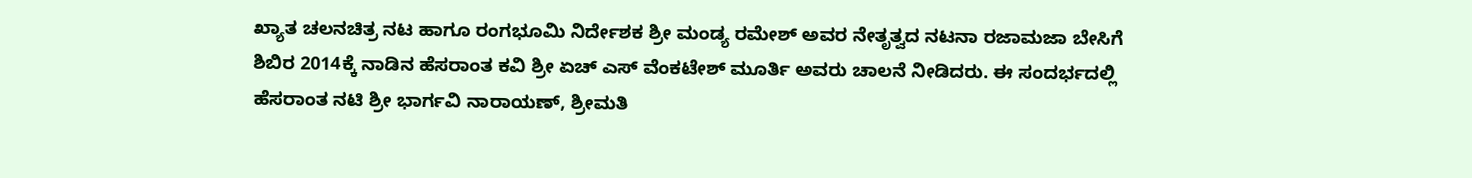ಖ್ಯಾತ ಚಲನಚಿತ್ರ ನಟ ಹಾಗೂ ರಂಗಭೂಮಿ ನಿರ್ದೇಶಕ ಶ್ರೀ ಮಂಡ್ಯ ರಮೇಶ್ ಅವರ ನೇತೃತ್ವದ ನಟನಾ ರಜಾಮಜಾ ಬೇಸಿಗೆ ಶಿಬಿರ 2014ಕ್ಕೆ ನಾಡಿನ ಹೆಸರಾಂತ ಕವಿ ಶ್ರೀ ಏಚ್ ಎಸ್ ವೆಂಕಟೇಶ್ ಮೂರ್ತಿ ಅವರು ಚಾಲನೆ ನೀಡಿದರು. ಈ ಸಂದರ್ಭದಲ್ಲಿ ಹೆಸರಾಂತ ನಟಿ ಶ್ರೀ ಭಾರ್ಗವಿ ನಾರಾಯಣ್, ಶ್ರೀಮತಿ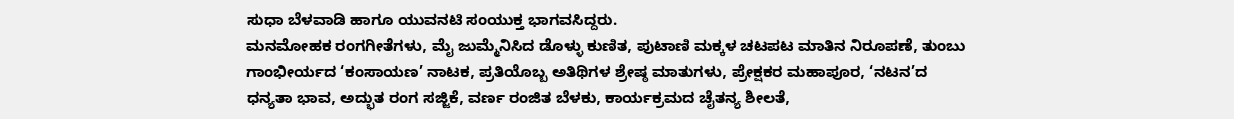ಸುಧಾ ಬೆಳವಾಡಿ ಹಾಗೂ ಯುವನಟಿ ಸಂಯುಕ್ತ ಭಾಗವಸಿದ್ದರು.
ಮನಮೋಹಕ ರಂಗಗೀತೆಗಳು, ಮೈ ಜುಮ್ಮೆನಿಸಿದ ಡೊಳ್ಳು ಕುಣಿತ, ಪುಟಾಣಿ ಮಕ್ಕಳ ಚಟಪಟ ಮಾತಿನ ನಿರೂಪಣೆ, ತುಂಬು ಗಾಂಭೀರ್ಯದ ‘ಕಂಸಾಯಣ’ ನಾಟಕ, ಪ್ರತಿಯೊಬ್ಬ ಅತಿಥಿಗಳ ಶ್ರೇಷ್ಠ ಮಾತುಗಳು, ಪ್ರೇಕ್ಷಕರ ಮಹಾಪೂರ, ‘ನಟನ’ದ ಧನ್ಯತಾ ಭಾವ, ಅದ್ಭುತ ರಂಗ ಸಜ್ಜಿಕೆ, ವರ್ಣ ರಂಜಿತ ಬೆಳಕು, ಕಾರ್ಯಕ್ರಮದ ಚೈತನ್ಯ ಶೀಲತೆ,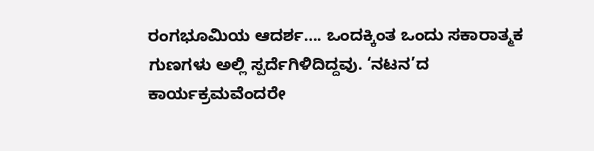ರಂಗಭೂಮಿಯ ಆದರ್ಶ…. ಒಂದಕ್ಕಿಂತ ಒಂದು ಸಕಾರಾತ್ಮಕ ಗುಣಗಳು ಅಲ್ಲಿ ಸ್ಪರ್ದೆಗಿಳಿದಿದ್ದವು. ‘ನಟನ’ದ ಕಾರ್ಯಕ್ರಮವೆಂದರೇ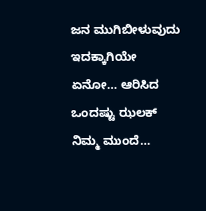ಜನ ಮುಗಿಬೀಳುವುದು ಇದಕ್ಕಾಗಿಯೇ ಏನೋ… ಆರಿಸಿದ ಒಂದಷ್ಟು ಝಲಕ್ ನಿಮ್ಮ ಮುಂದೆ…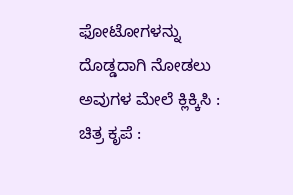ಫೋಟೋಗಳನ್ನು ದೊಡ್ಡದಾಗಿ ನೋಡಲು ಅವುಗಳ ಮೇಲೆ ಕ್ಲಿಕ್ಕಿಸಿ :
ಚಿತ್ರ ಕೃಪೆ :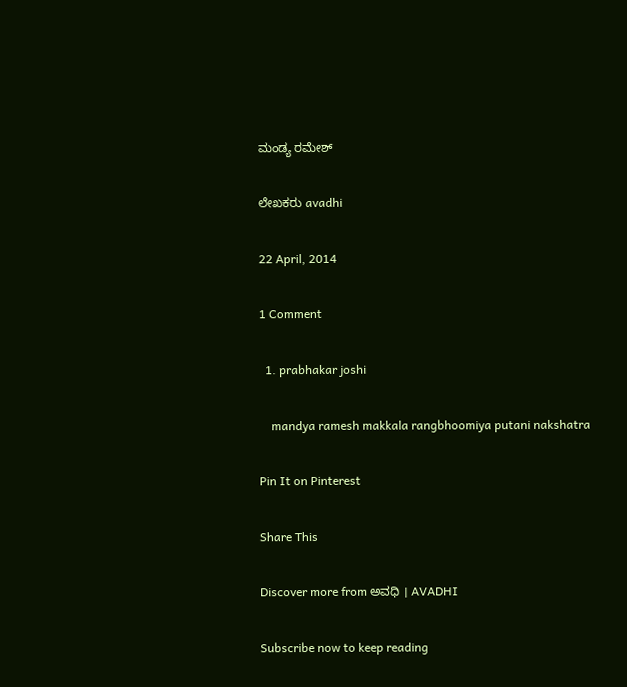ಮಂಡ್ಯ ರಮೇಶ್

ಲೇಖಕರು avadhi

22 April, 2014

1 Comment

  1. prabhakar joshi

    mandya ramesh makkala rangbhoomiya putani nakshatra

Pin It on Pinterest

Share This

Discover more from ಅವಧಿ । AVADHI

Subscribe now to keep reading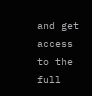and get access to the full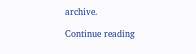archive.

Continue reading